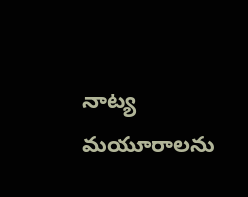నాట్య మయూరాలను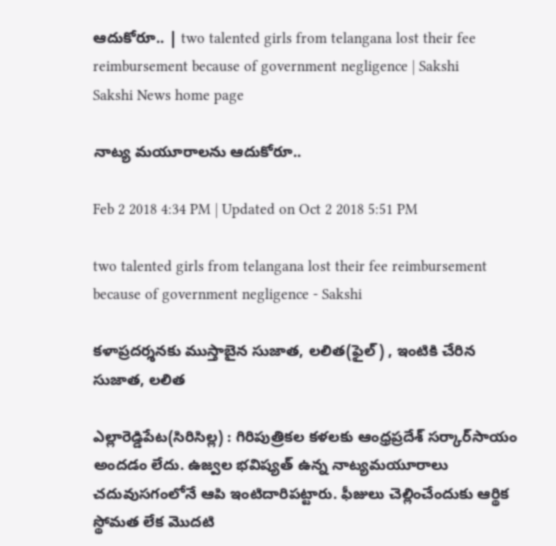ఆదుకోరూ.. | two talented girls from telangana lost their fee reimbursement because of government negligence | Sakshi
Sakshi News home page

నాట్య మయూరాలను ఆదుకోరూ..

Feb 2 2018 4:34 PM | Updated on Oct 2 2018 5:51 PM

two talented girls from telangana lost their fee reimbursement because of government negligence - Sakshi

కళాప్రదర్శనకు ముస్తాబైన సుజాత, లలిత(ఫైల్‌) , ఇంటికి చేరిన సుజాత, లలిత

ఎల్లారెడ్డిపేట(సిరిసిల్ల) : గిరిపుత్రికల కళలకు ఆంధ్రప్రదేశ్‌ సర్కార్‌సాయం అందడం లేదు. ఉజ్వల భవిష్యత్‌ ఉన్న నాట్యమయూరాలు చదువుసగంలోనే ఆపి ఇంటిదారిపట్టారు. ఫీజులు చెల్లించేందుకు ఆర్థిక స్థోమత లేక మొదటి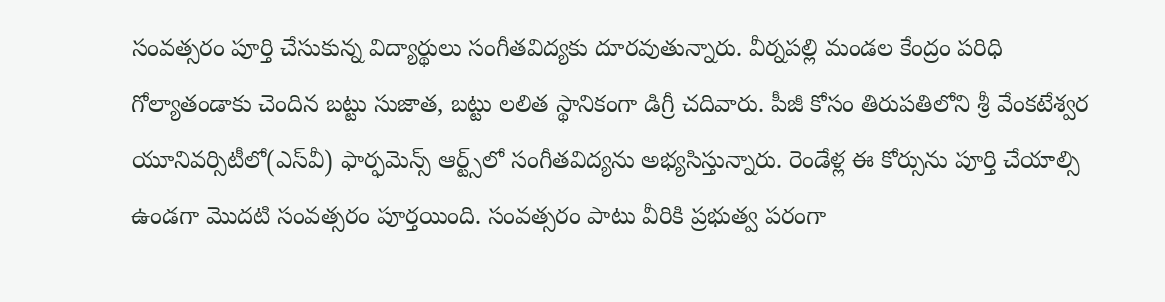సంవత్సరం పూర్తి చేసుకున్న విద్యార్థులు సంగీతవిద్యకు దూరవుతున్నారు. వీర్నపల్లి మండల కేంద్రం పరిధి గోల్యాతండాకు చెందిన బట్టు సుజాత, బట్టు లలిత స్థానికంగా డిగ్రీ చదివారు. పీజీ కోసం తిరుపతిలోని శ్రీ వేంకటేశ్వర యూనివర్సిటీలో(ఎస్‌వీ) ఫార్ఫమెన్స్‌ ఆర్ట్స్‌లో సంగీతవిద్యను అభ్యసిస్తున్నారు. రెండేళ్ల ఈ కోర్సును పూర్తి చేయాల్సి ఉండగా మొదటి సంవత్సరం పూర్తయింది. సంవత్సరం పాటు వీరికి ప్రభుత్వ పరంగా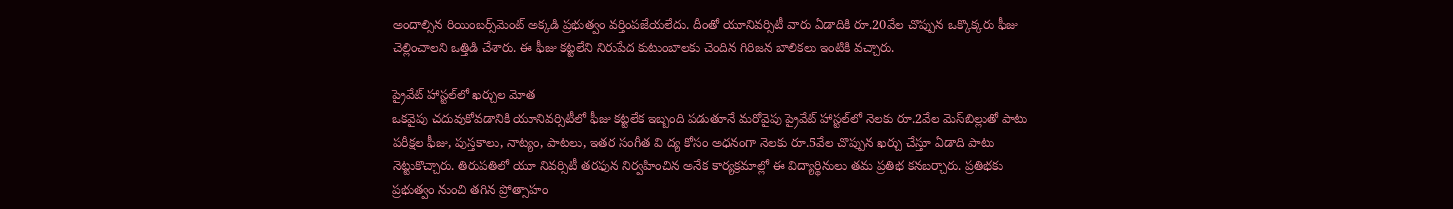అందాల్సిన రియింబర్స్‌మెంట్‌ అక్కడి ప్రభుత్వం వర్తింపజేయలేదు. దీంతో యూనివర్సిటీ వారు ఏడాదికి రూ.20వేల చొప్పున ఒక్కొక్కరు ఫీజు చెల్లించాలని ఒత్తిడి చేశారు. ఈ ఫీజు కట్టలేని నిరుపేద కుటుంబాలకు చెందిన గిరిజన బాలికలు ఇంటికి వచ్చారు.

ప్రైవేట్‌ హాస్టల్‌లో ఖర్చుల మోత
ఒకవైపు చదువుకోవడానికి యూనివర్సిటీలో ఫీజు కట్టలేక ఇబ్బంది పడుతూనే మరోవైపు ప్రైవేట్‌ హాస్టల్‌లో నెలకు రూ.2వేల మెస్‌బిల్లుతో పాటు పరీక్షల ఫీజు, పుస్తకాలు, నాట్యం, పాటలు, ఇతర సంగీత వి ద్య కోసం అధనంగా నెలకు రూ.5వేల చొప్పున ఖర్చు చేస్తూ ఏడాది పాటు నెట్టుకొచ్చారు. తిరుపతిలో యూ నివర్సిటీ తరఫున నిర్వహించిన అనేక కార్యక్రమాల్లో ఈ విద్యార్థినులు తమ ప్రతిభ కనబర్చారు. ప్రతిభకు ప్రభుత్వం నుంచి తగిన ప్రోత్సాహం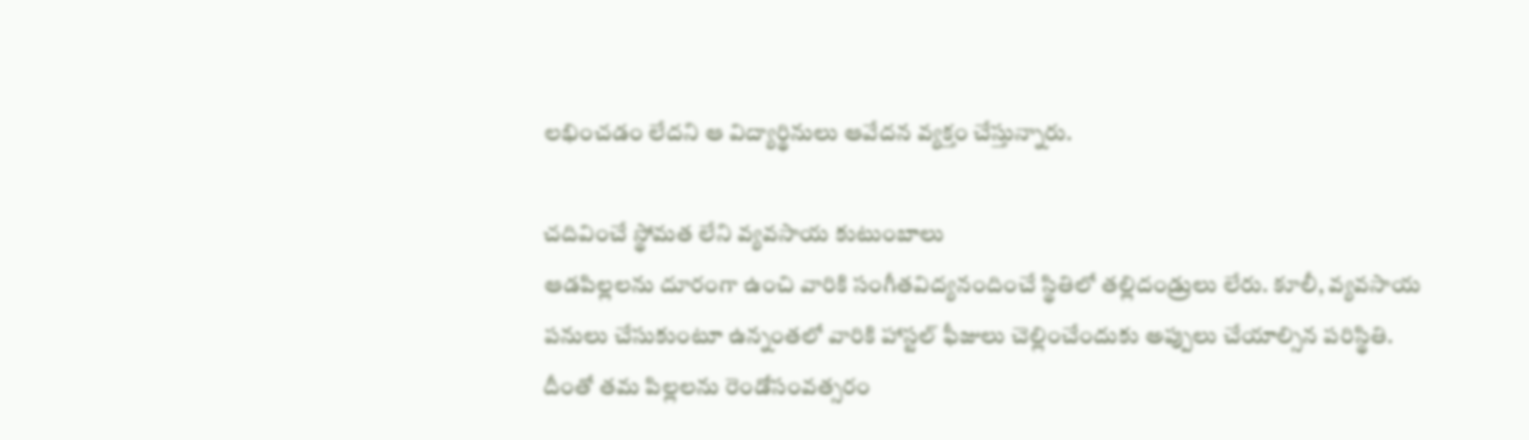లభించడం లేదని ఆ విద్యార్థినులు ఆవేదన వ్యక్తం చేస్తున్నారు.

చదివించే స్థోమత లేని వ్యవసాయ కుటుంబాలు
ఆడపిల్లలను దూరంగా ఉంచి వారికి సంగీతవిద్యనందించే స్థితిలో తల్లిదండ్రులు లేరు. కూలీ, వ్యవసాయ పనులు చేసుకుంటూ ఉన్నంతలో వారికి హాస్టల్‌ ఫీజులు చెల్లించేందుకు అప్పులు చేయాల్సిన పరిస్థితి. దీంతో తమ పిల్లలను రెండోసంవత్సరం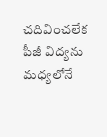చదివించలేక పీజీ విద్యను మధ్యలోనే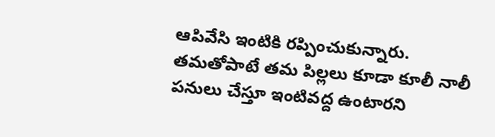ఆపివేసి ఇంటికి రప్పించుకున్నారు. తమతోపాటే తమ పిల్లలు కూడా కూలీ నాలీ పనులు చేస్తూ ఇంటివద్ద ఉంటారని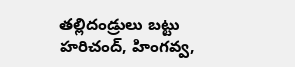తల్లిదండ్రులు బట్టు హరిచంద్, హింగవ్వ,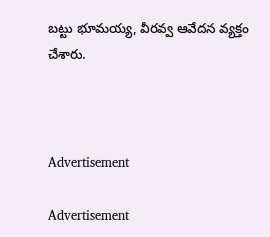బట్టు భూమయ్య, వీరవ్వ ఆవేదన వ్యక్తం చేశారు.



Advertisement

Advertisement